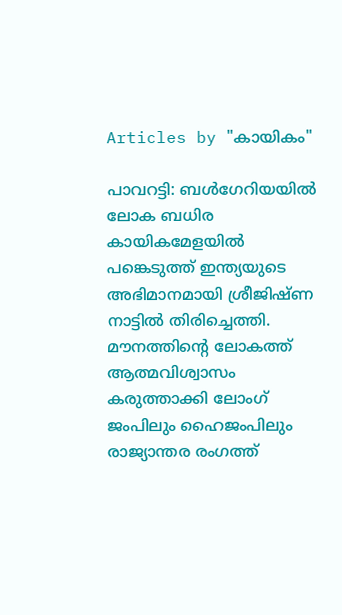Articles by "കായികം"

പാവറട്ടി: ബള്‍ഗേറിയയില്‍ ലോക ബധിര കായികമേളയില്‍ പങ്കെടുത്ത് ഇന്ത്യയുടെ അഭിമാനമായി ശ്രീജിഷ്ണ നാട്ടില്‍ തിരിച്ചെത്തി. മൗനത്തിന്‍റെ ലോകത്ത് ആത്മവിശ്വാസം കരുത്താക്കി ലോംഗ് ജംപിലും ഹൈജംപിലും രാജ്യാന്തര രംഗത്ത്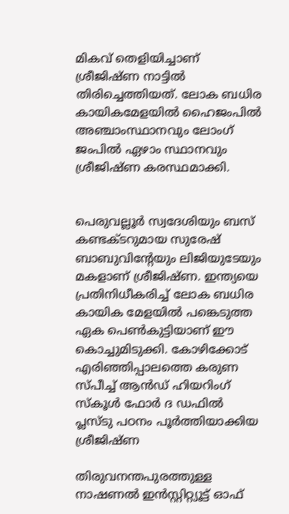മികവ് തെളിയിച്ചാണ് ശ്രീജിഷ്ണ നാട്ടില്‍ തിരിച്ചെത്തിയത്. ലോക ബധിര കായികമേളയില്‍ ഹൈജംപില്‍ അഞ്ചാംസ്ഥാനവും ലോംഗ് ജംപില്‍ ഏഴാം സ്ഥാനവും ശ്രീജിഷ്ണ കരസ്ഥമാക്കി.


പെരുവല്ലൂര്‍ സ്വദേശിയും ബസ് കണ്ടക്ടറുമായ സുരേഷ് ബാബുവിന്‍റേയും ലിജിയുടേയും മകളാണ് ശ്രീജിഷ്ണ. ഇന്ത്യയെ പ്രതിനിധീകരിച്ച് ലോക ബധിര കായിക മേളയില്‍ പങ്കെടുത്ത ഏക പെണ്‍കുട്ടിയാണ് ഈ കൊച്ചുമിടുക്കി. കോഴിക്കോട് എരിഞ്ഞിപ്പാലത്തെ കരുണ സ്പീച്ച് ആന്‍ഡ് ഹിയറിംഗ് സ്കൂള്‍ ഫോര്‍ ദ ഡഫില്‍ പ്ലസ്ടു പഠനം പൂര്‍ത്തിയാക്കിയ ശ്രീജിഷ്ണ

തിരുവനന്തപുരത്തുള്ള നാഷണല്‍ ഇന്‍സ്റ്റിറ്റ്യൂട്ട് ഓഫ്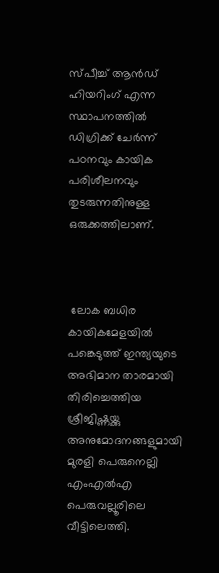സ്പീച്ച് ആന്‍ഡ് ഹിയറിംഗ് എന്ന സ്ഥാപനത്തില്‍ ഡിഗ്രിക്ക് ചേര്‍ന്ന് പഠനവും കായിക പരിശീലനവും തുടരുന്നതിനുള്ള ഒരുക്കത്തിലാണ്.



 ലോക ബധിര കായികമേളയില്‍ പങ്കെടുത്ത് ഇന്ത്യയുടെ അഭിമാന താരമായി തിരിച്ചെത്തിയ ശ്രീജിഷ്ണയ്ക്കു അനുമോദനങ്ങളുമായി മുരളി പെരുനെല്ലി എംഎല്‍എ പെരുവല്ലൂരിലെ വീട്ടിലെത്തി.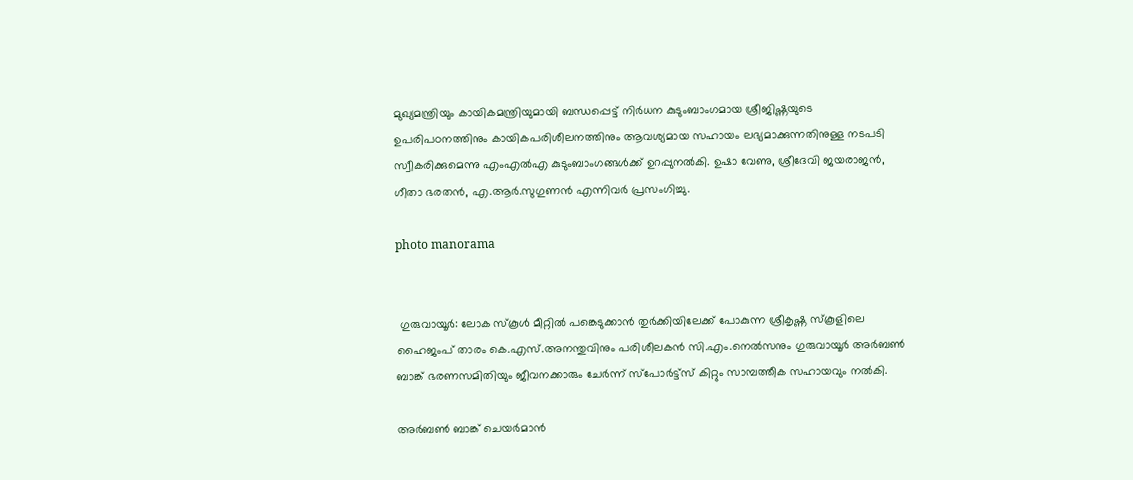മുഖ്യമന്ത്രിയും കായികമന്ത്രിയുമായി ബന്ധപ്പെട്ട് നിര്‍ധന കുടുംബാംഗമായ ശ്രീജിഷ്ണയുടെ ഉപരിപഠനത്തിനും കായികപരിശീലനത്തിനും ആവശ്യമായ സഹായം ലഭ്യമാക്കുന്നതിനുള്ള നടപടി സ്വീകരിക്കുമെന്നു എംഎല്‍എ കുടുംബാംഗങ്ങള്‍ക്ക് ഉറപ്പുനല്‍കി. ഉഷാ വേണു, ശ്രീദേവി ജയരാജന്‍, ഗീതാ ഭരതന്‍, എ.ആര്‍.സുഗുണന്‍ എന്നിവര്‍ പ്രസംഗിച്ചു.

photo manorama


 ഗുരുവായൂര്‍: ലോക സ്കൂള്‍ മീറ്റില്‍ പങ്കെടുക്കാന്‍ തുര്‍ക്കിയിലേക്ക് പോകുന്ന ശ്രീകൃഷ്ണ സ്കൂളിലെ ഹൈജംപ് താരം കെ.എസ്.അനന്തുവിനും പരിശീലകന്‍ സി.എം.നെല്‍സനും ഗുരുവായൂര്‍ അര്‍ബണ്‍ ബാങ്ക് ഭരണസമിതിയും ജീവനക്കാരും ചേര്‍ന്ന് സ്പോര്‍ട്ട്സ് കിറ്റും സാമ്പത്തീക സഹായവും നല്‍കി.

അര്‍ബണ്‍ ബാങ്ക് ചെയര്‍മാന്‍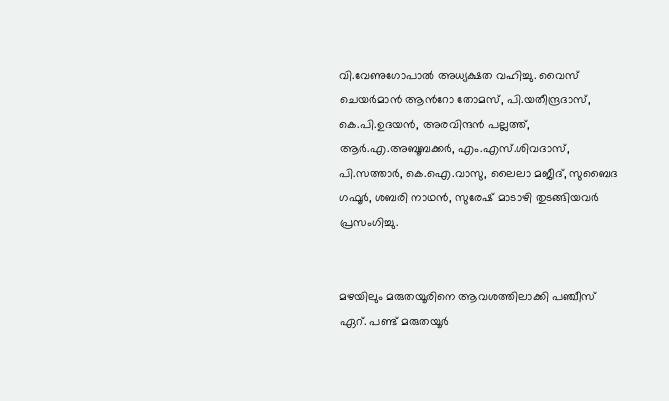വി.വേണുഗോപാല്‍ അധ്യക്ഷത വഹിച്ചു. വൈസ് ചെയര്‍മാന്‍ ആന്‍റോ തോമസ്, പി.യതീന്ദ്രദാസ്, കെ.പി.ഉദയന്‍, അരവിന്ദന്‍ പല്ലത്ത്, ആര്‍.എ.അബൂബക്കര്‍, എം.എസ്.ശിവദാസ്, പി.സത്താര്‍, കെ.ഐ.വാസു, ലൈലാ മജീദ്, സുബൈദ ഗഫൂര്‍, ശബരി നാഥന്‍, സുരേഷ് മാടാഴി തുടങ്ങിയവര്‍ പ്രസംഗിച്ചു.


മഴയിലും മരുതയൂരിനെ ആവശത്തിലാക്കി പഞ്ചീസ് ഏറ്. പണ്ട് മരുതയൂര്‍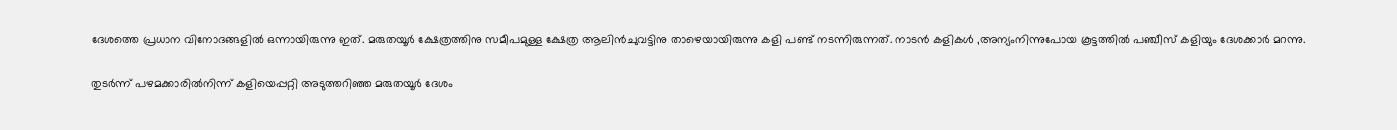ദേശത്തെ പ്രധാന വിനോദങ്ങളില്‍ ഒന്നായിരുന്നു ഇത്. മരുതയൂര്‍ ക്ഷേത്രത്തിനു സമീപമുള്ള ക്ഷേത്ര ആലിന്‍ചുവട്ടിനു താഴെയായിരുന്നു കളി പണ്ട് നടന്നിരുന്നത്. നാടന്‍ കളികള്‍ ‚അന്യംനിന്നുപോയ കൂട്ടത്തില്‍ പഞ്ചീസ് കളിയും ദേശക്കാര്‍ മറന്നു.

തുടര്‍ന്ന് പഴമക്കാരില്‍നിന്ന് കളിയെപ്പറ്റി അടുത്തറിഞ്ഞ മരുതയൂര്‍ ദേശം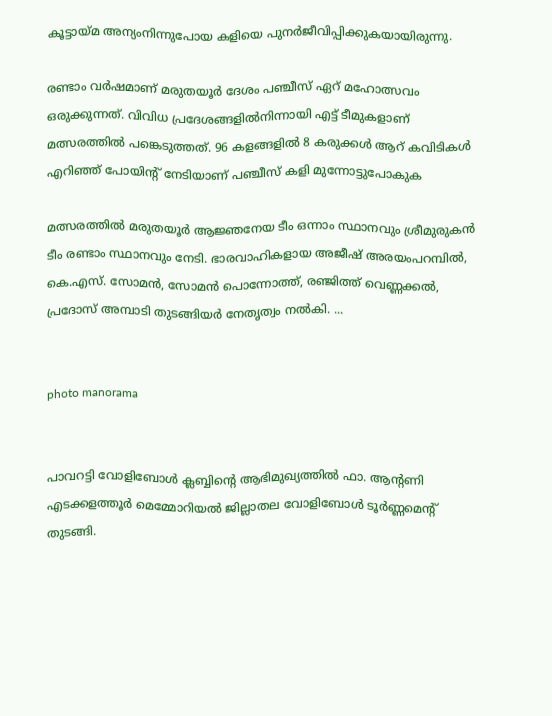കൂട്ടായ്മ അന്യംനിന്നുപോയ കളിയെ പുനര്‍ജീവിപ്പിക്കുകയായിരുന്നു.

രണ്ടാം വര്‍ഷമാണ് മരുതയൂര്‍ ദേശം പഞ്ചീസ് ഏറ് മഹോത്സവം ഒരുക്കുന്നത്. വിവിധ പ്രദേശങ്ങളില്‍നിന്നായി എട്ട് ടീമുകളാണ് മത്സരത്തില്‍ പങ്കെടുത്തത്. 96 കളങ്ങളില്‍ 8 കരുക്കള്‍ ആറ് കവിടികള്‍ എറിഞ്ഞ് പോയിന്റ് നേടിയാണ് പഞ്ചീസ് കളി മുന്നോട്ടുപോകുക

മത്സരത്തില്‍ മരുതയൂര്‍ ആജ്ഞനേയ ടീം ഒന്നാം സ്ഥാനവും ശ്രീമുരുകന്‍ ടീം രണ്ടാം സ്ഥാനവും നേടി. ഭാരവാഹികളായ അജീഷ് അരയംപറമ്പില്‍, കെ.എസ്. സോമന്‍, സോമന്‍ പൊന്നോത്ത്, രഞ്ജിത്ത് വെണ്ണക്കല്‍, പ്രദോസ് അമ്പാടി തുടങ്ങിയര്‍ നേതൃത്വം നല്‍കി. ...


photo manorama


പാവറട്ടി വോളിബോള്‍ ക്ലബ്ബിന്റെ ആഭിമുഖ്യത്തില്‍ ഫാ. ആന്റണി എടക്കളത്തൂര്‍ മെമ്മോറിയല്‍ ജില്ലാതല വോളിബോള്‍ ടൂര്‍ണ്ണമെന്റ് തുടങ്ങി.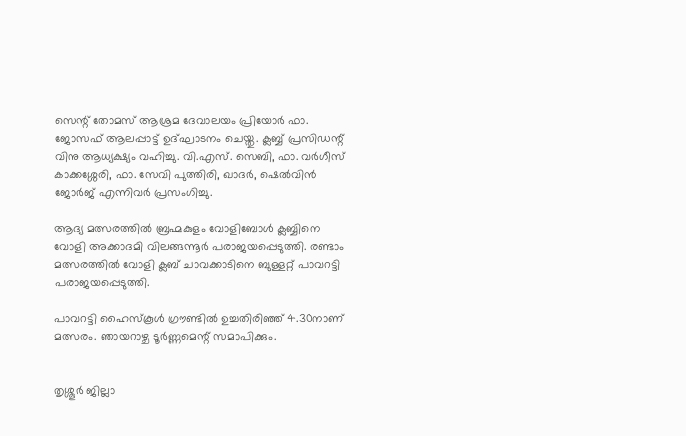സെന്റ് തോമസ് ആശ്രമ ദേവാലയം പ്രിയോര്‍ ഫാ. ജോസഫ് ആലപ്പാട്ട് ഉദ്ഘാടനം ചെയ്തു. ക്ലബ്ബ് പ്രസിഡന്റ് വിനു ആധ്യക്ഷ്യം വഹിച്ചു. വി.എസ്. സെബി, ഫാ. വര്‍ഗീസ് കാക്കശ്ശേരി, ഫാ. സേവി പുത്തിരി, ഖാദര്‍, ഷെല്‍വിന്‍ ജോര്‍ജ് എന്നിവര്‍ പ്രസംഗിച്ചു.

ആദ്യ മത്സരത്തില്‍ ബ്രഹ്മകുളം വോളിബോള്‍ ക്ലബ്ബിനെ വോളി അക്കാദമി വിലങ്ങന്നൂര്‍ പരാജയപ്പെടുത്തി. രണ്ടാം മത്സരത്തില്‍ വോളി ക്ലബ് ചാവക്കാടിനെ ബുള്ളറ്റ് പാവറട്ടി പരാജയപ്പെടുത്തി.

പാവറട്ടി ഹൈസ്‌കൂള്‍ ഗ്രൗണ്ടില്‍ ഉച്ചതിരിഞ്ഞ് 4.30നാണ് മത്സരം. ഞായറാഴ്ച ടൂര്‍ണ്ണമെന്റ് സമാപിക്കും.


തൃശ്ശൂര്‍ ജില്ലാ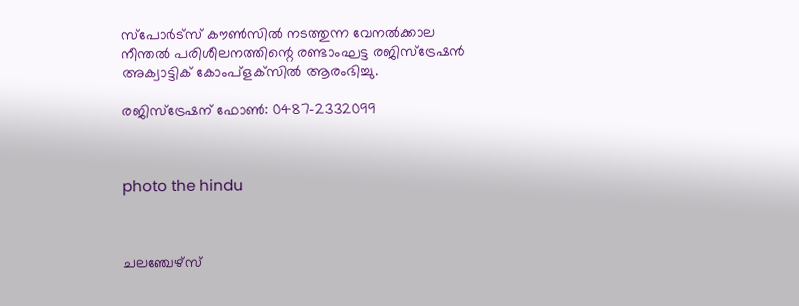സ്‌പോര്‍ട്‌സ് കൗണ്‍സില്‍ നടത്തുന്ന വേനല്‍ക്കാല നീന്തല്‍ പരിശീലനത്തിന്റെ രണ്ടാംഘട്ട രജിസ്‌ട്രേഷന്‍ അക്വാട്ടിക് കോംപ്‌ളക്‌സില്‍ ആരംഭിച്ചു.

രജിസ്‌ട്രേഷന് ഫോണ്‍: 0487-2332099



photo the hindu



ചലഞ്ചേഴ്സ്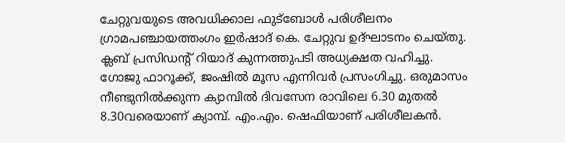ചേറ്റുവയുടെ അവധിക്കാല ഫുട്ബോള്‍ പരിശീലനം ഗ്രാമപഞ്ചായത്തംഗം ഇര്‍ഷാദ് കെ. ചേറ്റുവ ഉദ്ഘാടനം ചെയ്തു. ക്ലബ് പ്രസിഡന്‍റ് റിയാദ് കുന്നത്തുപടി അധ്യക്ഷത വഹിച്ചു. ഗോജു ഫാറൂക്ക്, ജംഷില്‍ മൂസ എന്നിവര്‍ പ്രസംഗിച്ചു. ഒരുമാസം നീണ്ടുനില്‍ക്കുന്ന ക്യാമ്പില്‍ ദിവസേന രാവിലെ 6.30 മുതല്‍ 8.30വരെയാണ് ക്യാമ്പ്. എം.എം. ഷെഫിയാണ് പരിശീലകന്‍.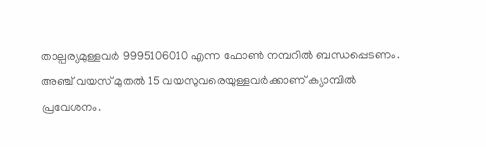താല്പര്യമുള്ളവര്‍ 9995106010 എന്ന ഫോണ്‍ നമ്പറില്‍ ബന്ധപ്പെടണം.
അഞ്ച് വയസ് മുതല്‍ 15 വയസുവരെയുള്ളവര്‍ക്കാണ് ക്യാമ്പില്‍ പ്രവേശനം.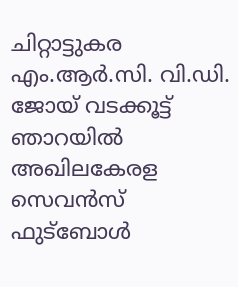ചിറ്റാട്ടുകര എം.ആര്‍.സി. വി.ഡി. ജോയ് വടക്കൂട്ട് ഞാറയില്‍ അഖിലകേരള സെവന്‍സ് ഫുട്‌ബോള്‍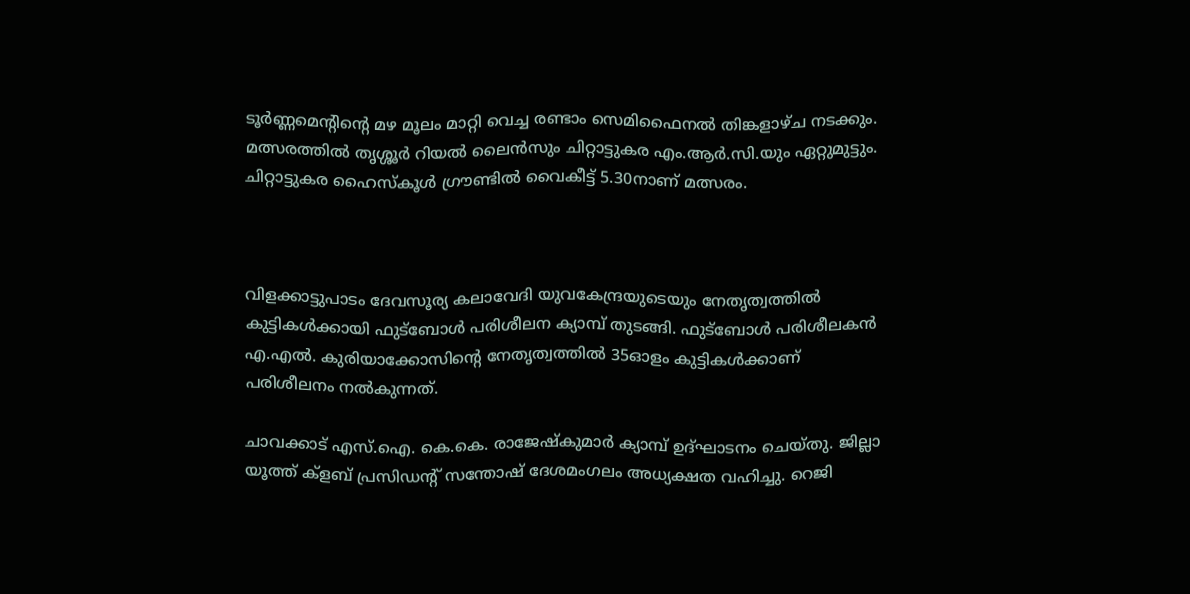ടൂര്‍ണ്ണമെന്റിന്റെ മഴ മൂലം മാറ്റി വെച്ച രണ്ടാം സെമിഫൈനല്‍ തിങ്കളാഴ്ച നടക്കും. മത്സരത്തില്‍ തൃശ്ശൂര്‍ റിയല്‍ ലൈന്‍സും ചിറ്റാട്ടുകര എം.ആര്‍.സി.യും ഏറ്റുമുട്ടും. ചിറ്റാട്ടുകര ഹൈസ്‌കൂള്‍ ഗ്രൗണ്ടില്‍ വൈകീട്ട് 5.30നാണ് മത്സരം.



വിളക്കാട്ടുപാടം ദേവസൂര്യ കലാവേദി യുവകേന്ദ്രയുടെയും നേതൃത്വത്തില്‍ കുട്ടികള്‍ക്കായി ഫുട്‌ബോള്‍ പരിശീലന ക്യാമ്പ് തുടങ്ങി. ഫുട്‌ബോള്‍ പരിശീലകന്‍ എ.എല്‍. കുരിയാക്കോസിന്റെ നേതൃത്വത്തില്‍ 35ഓളം കുട്ടികള്‍ക്കാണ് പരിശീലനം നല്‍കുന്നത്.

ചാവക്കാട് എസ്.ഐ. കെ.കെ. രാജേഷ്‌കുമാര്‍ ക്യാമ്പ് ഉദ്ഘാടനം ചെയ്തു. ജില്ലാ യൂത്ത് ക്‌ളബ് പ്രസിഡന്റ് സന്തോഷ് ദേശമംഗലം അധ്യക്ഷത വഹിച്ചു. റെജി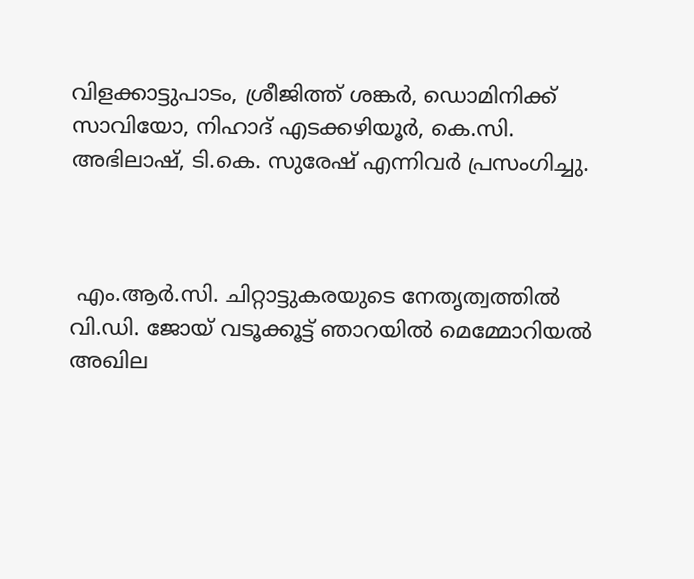വിളക്കാട്ടുപാടം, ശ്രീജിത്ത് ശങ്കര്‍, ഡൊമിനിക്ക് സാവിയോ, നിഹാദ് എടക്കഴിയൂര്‍, കെ.സി. അഭിലാഷ്, ടി.കെ. സുരേഷ് എന്നിവര്‍ പ്രസംഗിച്ചു.



 എം.ആര്‍.സി. ചിറ്റാട്ടുകരയുടെ നേതൃത്വത്തില്‍ വി.ഡി. ജോയ് വടൂക്കൂട്ട് ഞാറയില്‍ മെമ്മോറിയല്‍ അഖില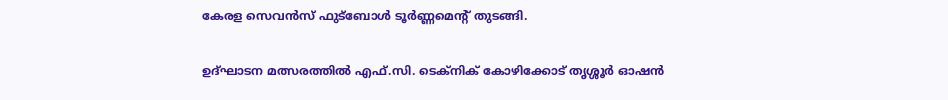കേരള സെവന്‍സ് ഫുട്‌ബോള്‍ ടൂര്‍ണ്ണമെന്റ് തുടങ്ങി.

ഉദ്ഘാടന മത്സരത്തില്‍ എഫ്.സി. ടെക്‌നിക് കോഴിക്കോട് തൃശ്ശൂര്‍ ഓഷന്‍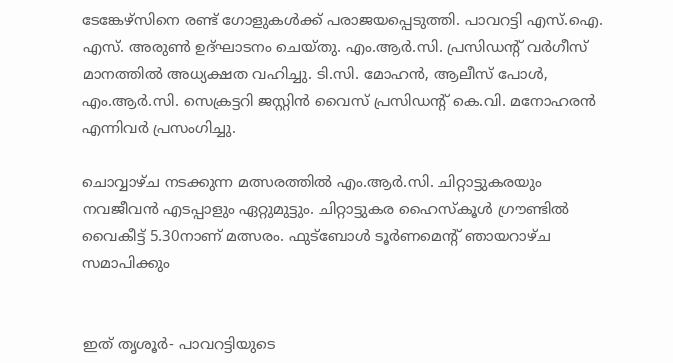ടേങ്കേഴ്‌സിനെ രണ്ട് ഗോളുകള്‍ക്ക് പരാജയപ്പെടുത്തി. പാവറട്ടി എസ്.ഐ. എസ്. അരുണ്‍ ഉദ്ഘാടനം ചെയ്തു. എം.ആര്‍.സി. പ്രസിഡന്റ് വര്‍ഗീസ് മാനത്തില്‍ അധ്യക്ഷത വഹിച്ചു. ടി.സി. മോഹന്‍, ആലീസ് പോള്‍, എം.ആര്‍.സി. സെക്രട്ടറി ജസ്റ്റിന്‍ വൈസ് പ്രസിഡന്റ് കെ.വി. മനോഹരന്‍ എന്നിവര്‍ പ്രസംഗിച്ചു.

ചൊവ്വാഴ്ച നടക്കുന്ന മത്സരത്തില്‍ എം.ആര്‍.സി. ചിറ്റാട്ടുകരയും നവജീവന്‍ എടപ്പാളും ഏറ്റുമുട്ടും. ചിറ്റാട്ടുകര ഹൈസ്‌കൂള്‍ ഗ്രൗണ്ടില്‍ വൈകീട്ട് 5.30നാണ് മത്സരം. ഫുട്‌ബോള്‍ ടൂര്‍ണമെന്റ് ഞായറാഴ്ച സമാപിക്കും


ഇത് തൃശൂർ- പാവറട്ടിയുടെ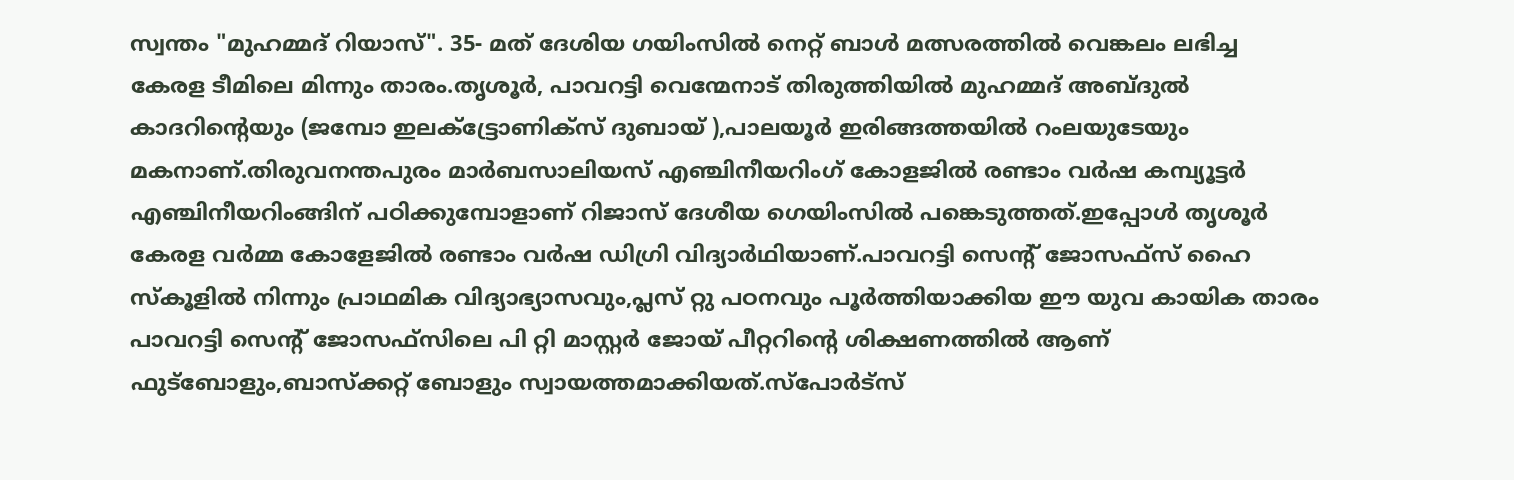സ്വന്തം "മുഹമ്മദ്‌ റിയാസ്". 35- മത് ദേശിയ ഗയിംസിൽ നെറ്റ് ബാൾ മത്സരത്തിൽ വെങ്കലം ലഭിച്ച കേരള ടീമിലെ മിന്നും താരം.തൃശൂർ, പാവറട്ടി വെന്മേനാട് തിരുത്തിയിൽ മുഹമ്മദ്‌ അബ്ദുൽ കാദറിന്റെയും (ജമ്പോ ഇലക്ട്ട്രോണിക്സ് ദുബായ് ),പാലയൂർ ഇരിങ്ങത്തയിൽ റംലയുടേയും മകനാണ്.തിരുവനന്തപുരം മാര്‍ബസാലിയസ് എഞ്ചിനീയറിംഗ് കോളജിൽ രണ്ടാം വര്‍ഷ കമ്പ്യൂട്ടർ എഞ്ചിനീയറിംങ്ങിന് പഠിക്കുമ്പോളാണ് റിജാസ് ദേശീയ ഗെയിംസിൽ പങ്കെടുത്തത്.ഇപ്പോൾ തൃശൂർ കേരള വർമ്മ കോളേജിൽ രണ്ടാം വർഷ ഡിഗ്രി വിദ്യാർഥിയാണ്.പാവറട്ടി സെന്റ് ജോസഫ്സ് ഹൈ സ്കൂളിൽ നിന്നും പ്രാഥമിക വിദ്യാഭ്യാസവും,പ്ലസ് റ്റു പഠനവും പൂർത്തിയാക്കിയ ഈ യുവ കായിക താരം പാവറട്ടി സെന്റ്‌ ജോസഫ്സിലെ പി റ്റി മാസ്റ്റർ ജോയ് പീറ്ററിന്റെ ശിക്ഷണത്തിൽ ആണ് ഫുട്ബോളും,ബാസ്ക്കറ്റ് ബോളും സ്വായത്തമാക്കിയത്.സ്‌പോര്‍ട്‌സ്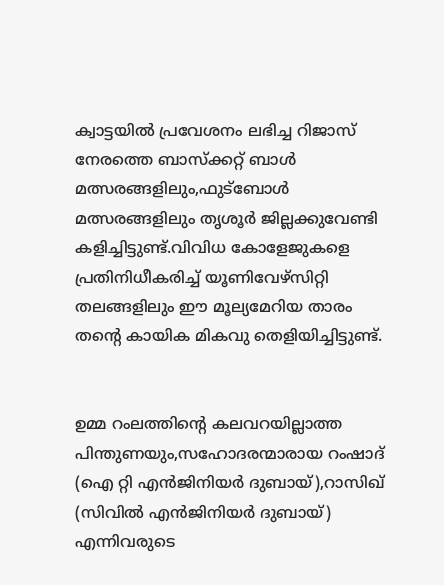ക്വാട്ടയില്‍ പ്രവേശനം ലഭിച്ച റിജാസ് നേരത്തെ ബാസ്‌ക്കറ്റ് ബാൾ മത്സരങ്ങളിലും,ഫുട്ബോൾ മത്സരങ്ങളിലും തൃശൂര്‍ ജില്ലക്കുവേണ്ടി കളിച്ചിട്ടുണ്ട്.വിവിധ കോളേജുകളെ പ്രതിനിധീകരിച്ച് യൂണിവേഴ്സിറ്റി തലങ്ങളിലും ഈ മൂല്യമേറിയ താരം തന്റെ കായിക മികവു തെളിയിച്ചിട്ടുണ്ട്.


ഉമ്മ റംലത്തിന്റെ കലവറയില്ലാത്ത പിന്തുണയും,സഹോദരന്മാരായ റംഷാദ് (ഐ റ്റി എൻജിനിയർ ദുബായ്),റാസിഖ് (സിവിൽ എൻജിനിയർ ദുബായ്) എന്നിവരുടെ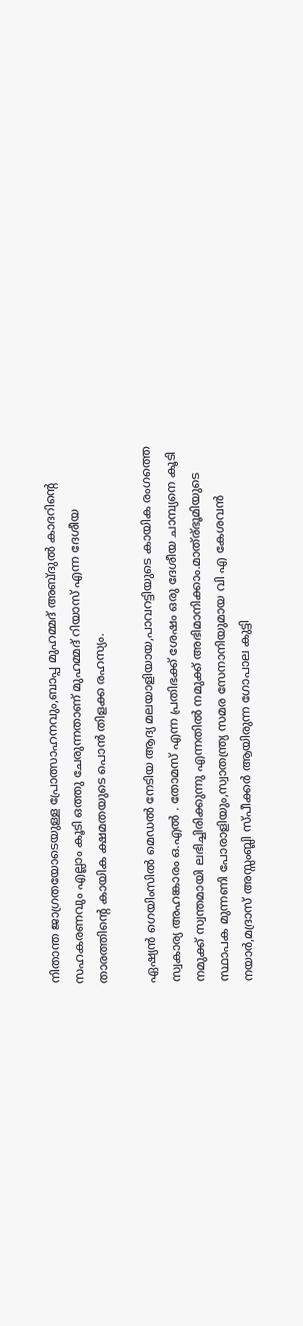നിതാന്ത ജാഗ്രതയോടെയുള്ള പ്രോത്സാഹനവും,ബാപ്പ മുഹമ്മദ്‌ അബ്ദുൽ കാദറിന്റെ സഹകരണവും എല്ലാം കൂടി ഒത്തു ചേരുന്നതാണ് മുഹമ്മദ്‌ റിയാസ് എന്ന ദേശീയ താരത്തിന്റെ കായിക ക്ഷമതയുടെ പൊൻ തിളക്ക രഹസ്യം.

ഏഷ്യന്‍ ഗെയിംസില്‍ മെഡല്‍ നേടിയ ആദ്യ മലയാളിയായ,പാവറട്ടിയുടെ കായിക രംഗത്തെ സ്വകാര്യ അഹങ്കാരം ഒ.എല്‍ . തോമസ് എന്ന പ്രതിഭക്ക് ശേഷം ഒരു ദേശീയ ചാമ്പ്യനെ കൂടി നമുക്ക് സ്വന്തമായി ലഭിച്ചിരിക്കുന്നു എന്നതിൽ നമുക്ക് അഭിമാനിക്കാം.മാത്ര്ഭൂമിയുടെ സ്ഥാപക മുന്നണി പോരാളിയും,സ്വാതന്ത്ര്യ സമര സേനാനിയുമായ വി എ കേശവന്‍ നയാര്‍,മദ്രാസ് അസ്സംബ്ലി സ്പീക്കര്‍ ആയിരുന്ന ഗോപാല കുട്ടി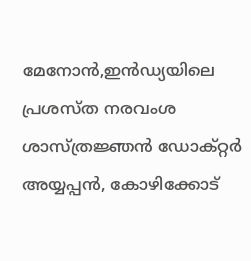മേനോന്‍,ഇന്‍ഡ്യയിലെ പ്രശസ്ത നരവംശ ശാസ്ത്രജ്ഞന്‍ ഡോക്റ്റര്‍ അയ്യപ്പന്‍, കോഴിക്കോട്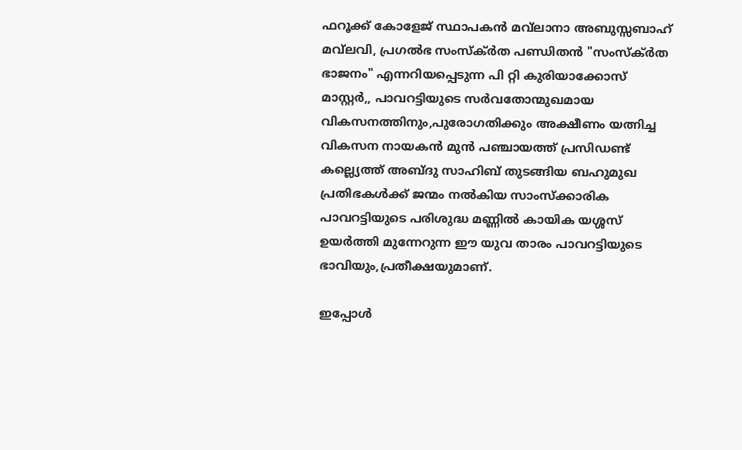ഫറൂക്ക് കോളേജ് സ്ഥാപകന്‍ മവ്‌ലാനാ അബുസ്സബാഹ് മവ്‌ലവി, പ്രഗല്‍ഭ സംസ്ക്ര്‍ത പണ്ഡിതന്‍ "സംസ്ക്ര്‍ത ഭാജനം" എന്നറിയപ്പെടുന്ന പി റ്റി കുരിയാക്കോസ് മാസ്റ്റര്‍,, പാവറട്ടിയുടെ സര്‍വതോന്മുഖമായ വികസനത്തിനും,പുരോഗതിക്കും അക്ഷീണം യത്നിച്ച വികസന നായകന്‍ മുന്‍ പഞ്ചായത്ത് പ്രസിഡണ്ട്‌ കല്ല്യെത്ത്‌ അബ്ദു സാഹിബ് തുടങ്ങിയ ബഹുമുഖ പ്രതിഭകള്‍ക്ക് ജന്മം നല്‍കിയ സാംസ്ക്കാരിക പാവറട്ടിയുടെ പരിശുദ്ധ മണ്ണില്‍ കായിക യശ്ശസ് ഉയര്‍ത്തി മുന്നേറുന്ന ഈ യുവ താരം പാവറട്ടിയുടെ ഭാവിയും,പ്രതീക്ഷയുമാണ്.

ഇപ്പോൾ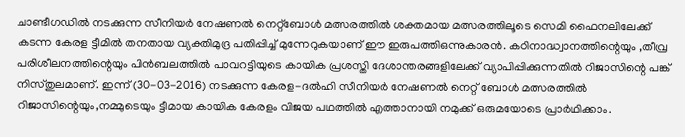ചാണ്ടീഗഡിൽ നടക്കുന്ന സീനിയർ നേഷണൽ നെറ്റ്ബോൾ മത്സരത്തിൽ ശക്തമായ മത്സരത്തിലൂടെ സെമി ഫൈനലിലേക്ക് കടന്ന കേരള ട്ടീമിൽ തനതായ വ്യക്തിമുദ്ര പതിപ്പിച്ച്‌ മുന്നേറുകയാണ് ഈ ഇരുപത്തിഒന്നുകാരൻ. കഠിനാദ്ധ്വാനത്തിന്റെയും ,തീവ്ര പരിശീലനത്തിന്റെയും പിൻബലത്തിൽ പാവറട്ടിയുടെ കായിക പ്രശസ്തി ദേശാന്തരങ്ങളിലേക്ക് വ്യാപിപ്പിക്കുന്നതിൽ റിജാസിന്റെ പങ്ക് നിസ്തുലമാണ്. ഇന്ന് (30-03-2016) നടക്കുന്ന കേരള-ദൽഹി സീനിയർ നേഷണൽ നെറ്റ് ബോൾ മത്സരത്തിൽ റിജാസിന്റെയും,നമ്മുടെയും ട്ടീമായ കായിക കേരളം വിജയ പഥത്തിൽ എത്താനായി നമുക്ക് ഒരുമയോടെ പ്രാർഥിക്കാം.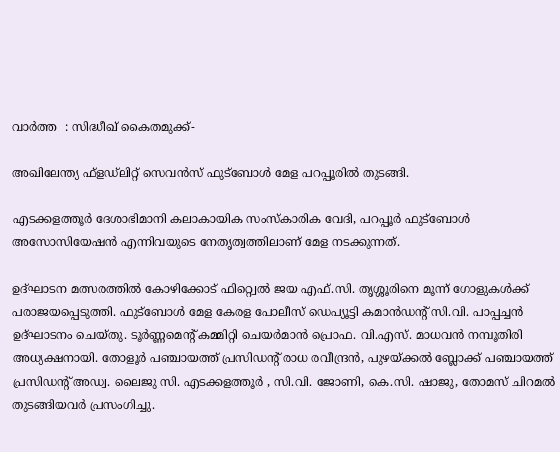വാർത്ത‍  : സിദ്ധീഖ് കൈതമുക്ക്-

അഖിലേന്ത്യ ഫ്‌ളഡ്‌ലിറ്റ് സെവന്‍സ് ഫുട്‌ബോള്‍ മേള പറപ്പൂരില്‍ തുടങ്ങി.

എടക്കളത്തൂര്‍ ദേശാഭിമാനി കലാകായിക സംസ്‌കാരിക വേദി, പറപ്പൂര്‍ ഫുട്‌ബോള്‍ അസോസിയേഷന്‍ എന്നിവയുടെ നേതൃത്വത്തിലാണ് മേള നടക്കുന്നത്.

ഉദ്ഘാടന മത്സരത്തില്‍ കോഴിക്കോട് ഫിറ്റ്വെല്‍ ജയ എഫ്.സി. തൃശ്ശൂരിനെ മൂന്ന് ഗോളുകള്‍ക്ക് പരാജയപ്പെടുത്തി. ഫുട്‌ബോള്‍ മേള കേരള പോലീസ് ഡെപ്യൂട്ടി കമാന്‍ഡന്റ് സി.വി. പാപ്പച്ചന്‍ ഉദ്ഘാടനം ചെയ്തു. ടൂര്‍ണ്ണമെന്റ് കമ്മിറ്റി ചെയര്‍മാന്‍ പ്രൊഫ. വി.എസ്. മാധവന്‍ നമ്പൂതിരി അധ്യക്ഷനായി. തോളൂര്‍ പഞ്ചായത്ത് പ്രസിഡന്റ് രാധ രവീന്ദ്രന്‍, പുഴയ്ക്കല്‍ ബ്ലോക്ക് പഞ്ചായത്ത് പ്രസിഡന്റ് അഡ്വ. ലൈജു സി. എടക്കളത്തൂര്‍ , സി.വി. ജോണി, കെ.സി. ഷാജു, തോമസ് ചിറമല്‍ തുടങ്ങിയവര്‍ പ്രസംഗിച്ചു.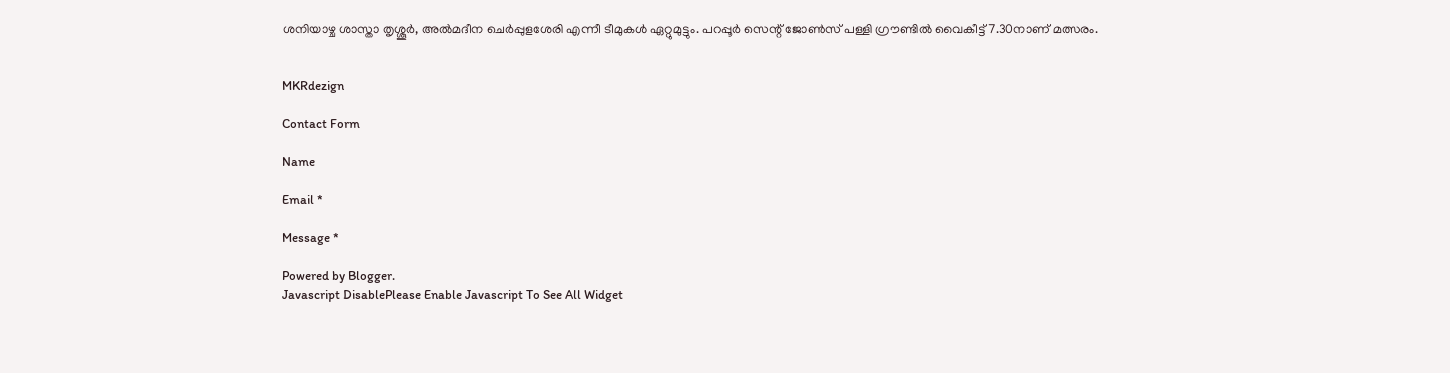ശനിയാഴ്ച ശാസ്താ തൃശ്ശൂര്‍, അല്‍മദീന ചെര്‍പ്പുളശേരി എന്നീ ടീമുകള്‍ ഏറ്റുമുട്ടും. പറപ്പൂര്‍ സെന്റ് ജോണ്‍സ് പള്ളി ഗ്രൗണ്ടില്‍ വൈകീട്ട് 7.30നാണ് മത്സരം.


MKRdezign

Contact Form

Name

Email *

Message *

Powered by Blogger.
Javascript DisablePlease Enable Javascript To See All Widget